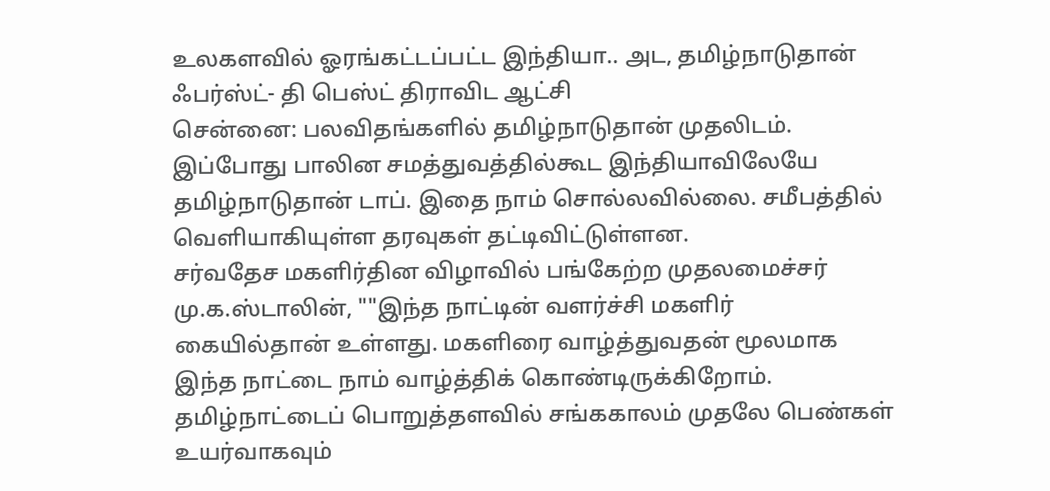உலகளவில் ஓரங்கட்டப்பட்ட இந்தியா.. அட, தமிழ்நாடுதான் ஃபர்ஸ்ட்- தி பெஸ்ட் திராவிட ஆட்சி
சென்னை: பலவிதங்களில் தமிழ்நாடுதான் முதலிடம். இப்போது பாலின சமத்துவத்தில்கூட இந்தியாவிலேயே தமிழ்நாடுதான் டாப். இதை நாம் சொல்லவில்லை. சமீபத்தில் வெளியாகியுள்ள தரவுகள் தட்டிவிட்டுள்ளன.
சர்வதேச மகளிர்தின விழாவில் பங்கேற்ற முதலமைச்சர் மு.க.ஸ்டாலின், ""இந்த நாட்டின் வளர்ச்சி மகளிர் கையில்தான் உள்ளது. மகளிரை வாழ்த்துவதன் மூலமாக இந்த நாட்டை நாம் வாழ்த்திக் கொண்டிருக்கிறோம்.
தமிழ்நாட்டைப் பொறுத்தளவில் சங்ககாலம் முதலே பெண்கள் உயர்வாகவும்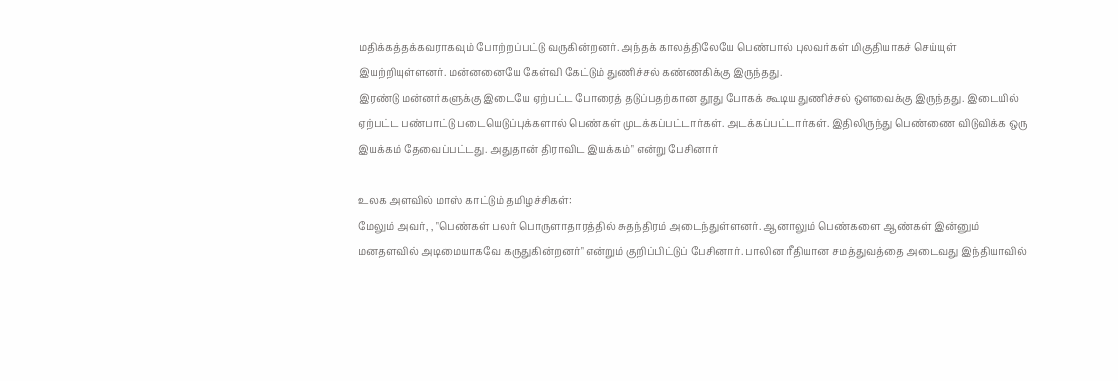மதிக்கத்தக்கவராகவும் போற்றப்பட்டு வருகின்றனர். அந்தக் காலத்திலேயே பெண்பால் புலவர்கள் மிகுதியாகச் செய்யுள் இயற்றியுள்ளனர். மன்னனையே கேள்வி கேட்டும் துணிச்சல் கண்ணகிக்கு இருந்தது.
இரண்டு மன்னர்களுக்கு இடையே ஏற்பட்ட போரைத் தடுப்பதற்கான தூது போகக் கூடிய துணிச்சல் ஔவைக்கு இருந்தது. இடையில் ஏற்பட்ட பண்பாட்டு படையெடுப்புக்களால் பெண்கள் முடக்கப்பட்டார்கள். அடக்கப்பட்டார்கள். இதிலிருந்து பெண்ணை விடுவிக்க ஒரு இயக்கம் தேவைப்பட்டது. அதுதான் திராவிட இயக்கம்" என்று பேசினார்

உலக அளவில் மாஸ் காட்டும் தமிழச்சிகள்:
மேலும் அவர், , "பெண்கள் பலர் பொருளாதாரத்தில் சுதந்திரம் அடைந்துள்ளனர். ஆனாலும் பெண்களை ஆண்கள் இன்னும் மனதளவில் அடிமையாகவே கருதுகின்றனர்" என்றும் குறிப்பிட்டுப் பேசினார். பாலின ரீதியான சமத்துவத்தை அடைவது இந்தியாவில்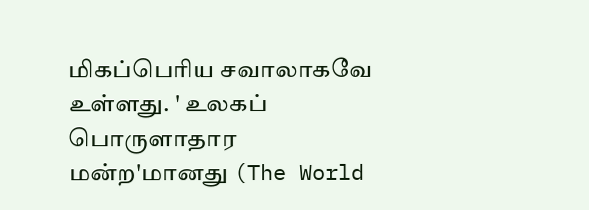மிகப்பெரிய சவாலாகவே உள்ளது. ' உலகப் பொருளாதார மன்ற'மானது (The World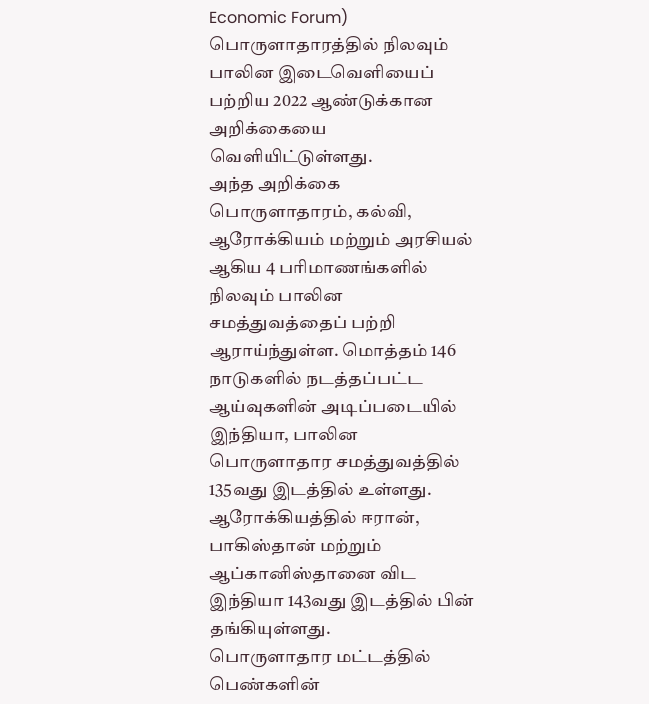Economic Forum) பொருளாதாரத்தில் நிலவும் பாலின இடைவெளியைப் பற்றிய 2022 ஆண்டுக்கான அறிக்கையை வெளியிட்டுள்ளது.
அந்த அறிக்கை பொருளாதாரம், கல்வி, ஆரோக்கியம் மற்றும் அரசியல் ஆகிய 4 பரிமாணங்களில் நிலவும் பாலின சமத்துவத்தைப் பற்றி ஆராய்ந்துள்ள. மொத்தம் 146 நாடுகளில் நடத்தப்பட்ட ஆய்வுகளின் அடிப்படையில் இந்தியா, பாலின பொருளாதார சமத்துவத்தில் 135வது இடத்தில் உள்ளது. ஆரோக்கியத்தில் ஈரான், பாகிஸ்தான் மற்றும் ஆப்கானிஸ்தானை விட இந்தியா 143வது இடத்தில் பின் தங்கியுள்ளது.
பொருளாதார மட்டத்தில் பெண்களின்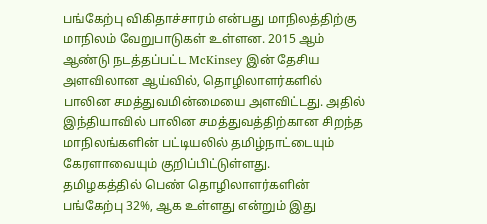பங்கேற்பு விகிதாச்சாரம் என்பது மாநிலத்திற்கு மாநிலம் வேறுபாடுகள் உள்ளன. 2015 ஆம் ஆண்டு நடத்தப்பட்ட McKinsey இன் தேசிய அளவிலான ஆய்வில், தொழிலாளர்களில் பாலின சமத்துவமின்மையை அளவிட்டது. அதில் இந்தியாவில் பாலின சமத்துவத்திற்கான சிறந்த மாநிலங்களின் பட்டியலில் தமிழ்நாட்டையும் கேரளாவையும் குறிப்பிட்டுள்ளது.
தமிழகத்தில் பெண் தொழிலாளர்களின் பங்கேற்பு 32%, ஆக உள்ளது என்றும் இது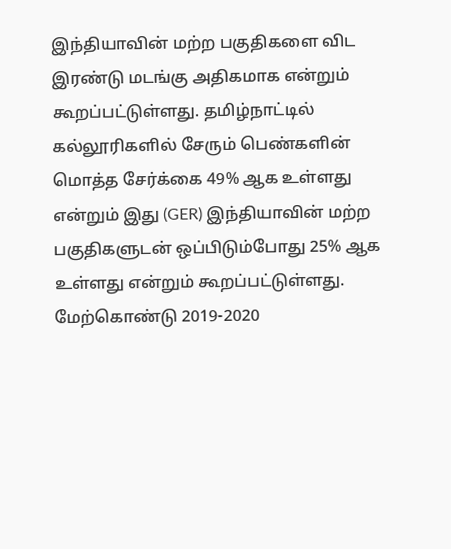இந்தியாவின் மற்ற பகுதிகளை விட இரண்டு மடங்கு அதிகமாக என்றும் கூறப்பட்டுள்ளது. தமிழ்நாட்டில் கல்லூரிகளில் சேரும் பெண்களின் மொத்த சேர்க்கை 49% ஆக உள்ளது என்றும் இது (GER) இந்தியாவின் மற்ற பகுதிகளுடன் ஒப்பிடும்போது 25% ஆக உள்ளது என்றும் கூறப்பட்டுள்ளது.
மேற்கொண்டு 2019-2020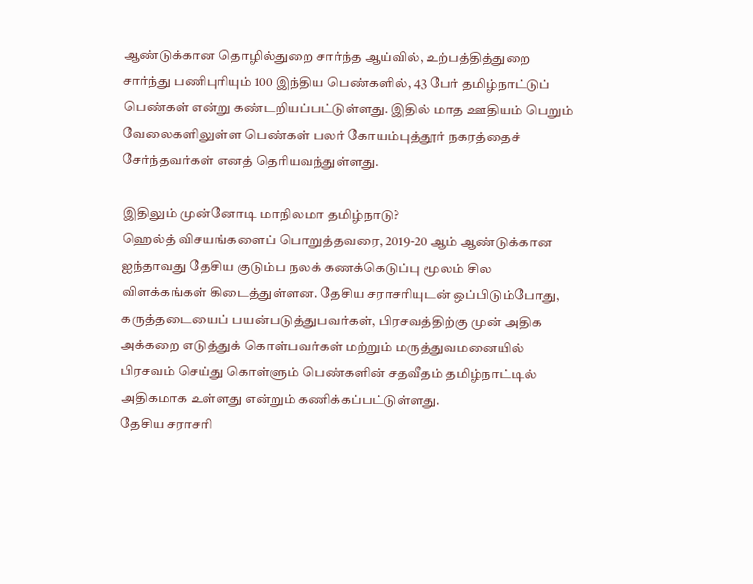ஆண்டுக்கான தொழில்துறை சார்ந்த ஆய்வில், உற்பத்தித்துறை சார்ந்து பணிபுரியும் 100 இந்திய பெண்களில், 43 பேர் தமிழ்நாட்டுப் பெண்கள் என்று கண்டறியப்பட்டுள்ளது. இதில் மாத ஊதியம் பெறும் வேலைகளிலுள்ள பெண்கள் பலர் கோயம்புத்தூர் நகரத்தைச் சேர்ந்தவர்கள் எனத் தெரியவந்துள்ளது.

இதிலும் முன்னோடி மாநிலமா தமிழ்நாடு?
ஹெல்த் விசயங்களைப் பொறுத்தவரை, 2019-20 ஆம் ஆண்டுக்கான ஐந்தாவது தேசிய குடும்ப நலக் கணக்கெடுப்பு மூலம் சில விளக்கங்கள் கிடைத்துள்ளன. தேசிய சராசரியுடன் ஒப்பிடும்போது, கருத்தடையைப் பயன்படுத்துபவர்கள், பிரசவத்திற்கு முன் அதிக அக்கறை எடுத்துக் கொள்பவர்கள் மற்றும் மருத்துவமனையில் பிரசவம் செய்து கொள்ளும் பெண்களின் சதவீதம் தமிழ்நாட்டில் அதிகமாக உள்ளது என்றும் கணிக்கப்பட்டுள்ளது.
தேசிய சராசரி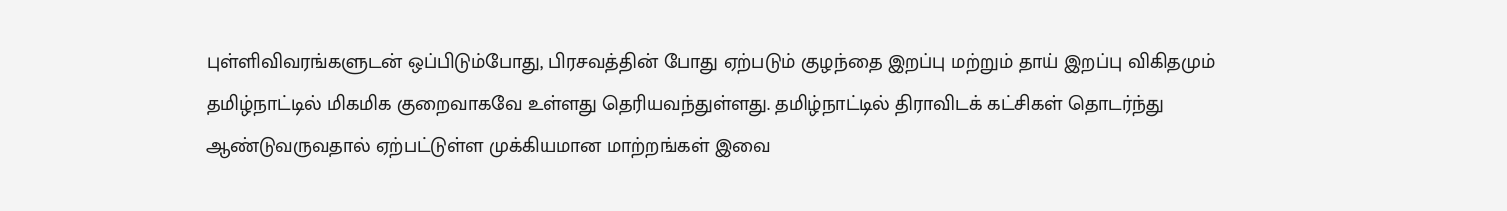புள்ளிவிவரங்களுடன் ஒப்பிடும்போது, பிரசவத்தின் போது ஏற்படும் குழந்தை இறப்பு மற்றும் தாய் இறப்பு விகிதமும் தமிழ்நாட்டில் மிகமிக குறைவாகவே உள்ளது தெரியவந்துள்ளது. தமிழ்நாட்டில் திராவிடக் கட்சிகள் தொடர்ந்து ஆண்டுவருவதால் ஏற்பட்டுள்ள முக்கியமான மாற்றங்கள் இவை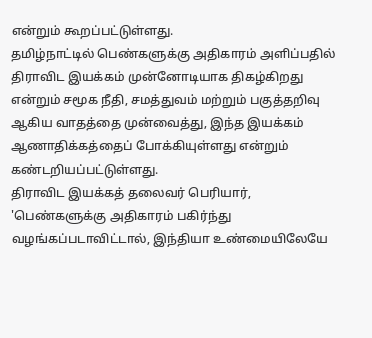என்றும் கூறப்பட்டுள்ளது.
தமிழ்நாட்டில் பெண்களுக்கு அதிகாரம் அளிப்பதில் திராவிட இயக்கம் முன்னோடியாக திகழ்கிறது என்றும் சமூக நீதி, சமத்துவம் மற்றும் பகுத்தறிவு ஆகிய வாதத்தை முன்வைத்து, இந்த இயக்கம் ஆணாதிக்கத்தைப் போக்கியுள்ளது என்றும் கண்டறியப்பட்டுள்ளது.
திராவிட இயக்கத் தலைவர் பெரியார், 'பெண்களுக்கு அதிகாரம் பகிர்ந்து வழங்கப்படாவிட்டால், இந்தியா உண்மையிலேயே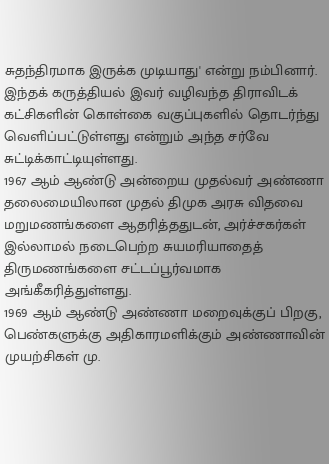சுதந்திரமாக இருக்க முடியாது' என்று நம்பினார். இந்தக் கருத்தியல் இவர் வழிவந்த திராவிடக் கட்சிகளின் கொள்கை வகுப்புகளில் தொடர்ந்து வெளிப்பட்டுள்ளது என்றும் அந்த சர்வே சுட்டிக்காட்டியுள்ளது.
1967 ஆம் ஆண்டு அன்றைய முதல்வர் அண்ணா தலைமையிலான முதல் திமுக அரசு விதவை மறுமணங்களை ஆதரித்ததுடன், அர்ச்சகர்கள் இல்லாமல் நடைபெற்ற சுயமரியாதைத் திருமணங்களை சட்டப்பூர்வமாக அங்கீகரித்துள்ளது.
1969 ஆம் ஆண்டு அண்ணா மறைவுக்குப் பிறகு, பெண்களுக்கு அதிகாரமளிக்கும் அண்ணாவின் முயற்சிகள் மு.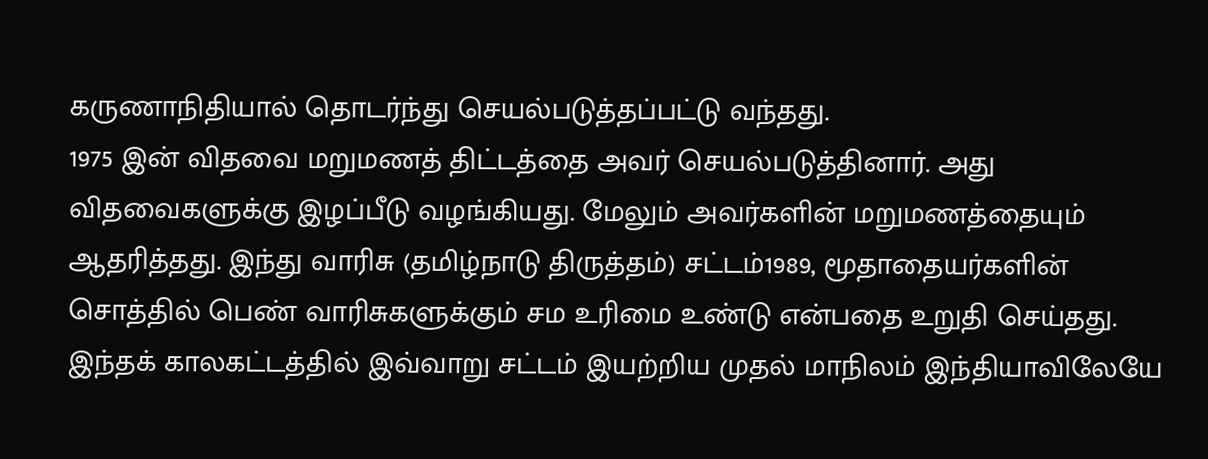கருணாநிதியால் தொடர்ந்து செயல்படுத்தப்பட்டு வந்தது.
1975 இன் விதவை மறுமணத் திட்டத்தை அவர் செயல்படுத்தினார். அது விதவைகளுக்கு இழப்பீடு வழங்கியது. மேலும் அவர்களின் மறுமணத்தையும் ஆதரித்தது. இந்து வாரிசு (தமிழ்நாடு திருத்தம்) சட்டம்1989, மூதாதையர்களின் சொத்தில் பெண் வாரிசுகளுக்கும் சம உரிமை உண்டு என்பதை உறுதி செய்தது. இந்தக் காலகட்டத்தில் இவ்வாறு சட்டம் இயற்றிய முதல் மாநிலம் இந்தியாவிலேயே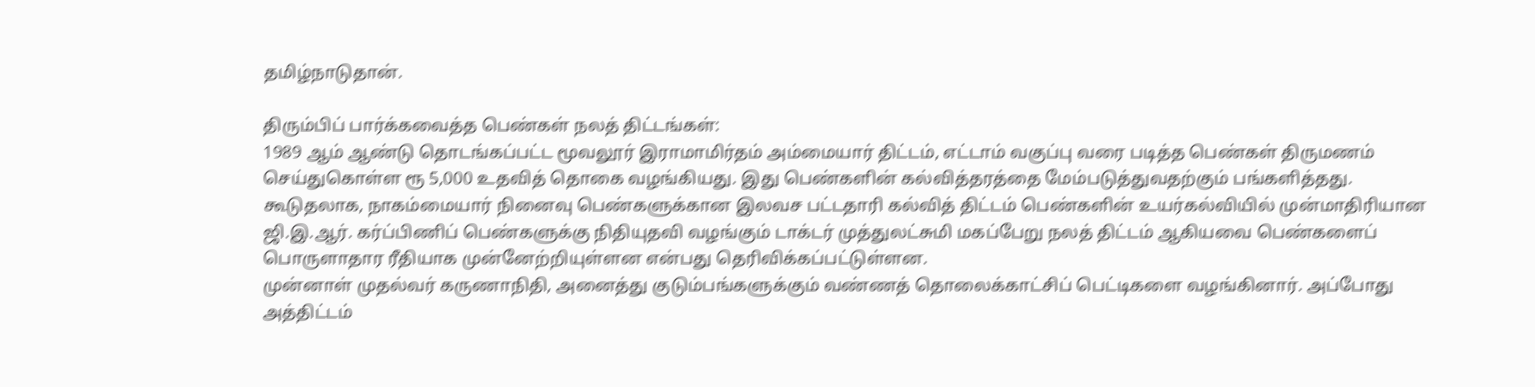தமிழ்நாடுதான்.

திரும்பிப் பார்க்கவைத்த பெண்கள் நலத் திட்டங்கள்:
1989 ஆம் ஆண்டு தொடங்கப்பட்ட மூவலூர் இராமாமிர்தம் அம்மையார் திட்டம், எட்டாம் வகுப்பு வரை படித்த பெண்கள் திருமணம் செய்துகொள்ள ரூ 5,000 உதவித் தொகை வழங்கியது. இது பெண்களின் கல்வித்தரத்தை மேம்படுத்துவதற்கும் பங்களித்தது.
கூடுதலாக, நாகம்மையார் நினைவு பெண்களுக்கான இலவச பட்டதாரி கல்வித் திட்டம் பெண்களின் உயர்கல்வியில் முன்மாதிரியான ஜி.இ.ஆர். கர்ப்பிணிப் பெண்களுக்கு நிதியுதவி வழங்கும் டாக்டர் முத்துலட்சுமி மகப்பேறு நலத் திட்டம் ஆகியவை பெண்களைப் பொருளாதார ரீதியாக முன்னேற்றியுள்ளன என்பது தெரிவிக்கப்பட்டுள்ளன.
முன்னாள் முதல்வர் கருணாநிதி, அனைத்து குடும்பங்களுக்கும் வண்ணத் தொலைக்காட்சிப் பெட்டிகளை வழங்கினார். அப்போது அத்திட்டம்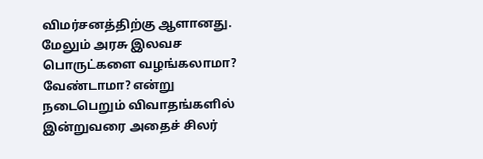விமர்சனத்திற்கு ஆளானது. மேலும் அரசு இலவச பொருட்களை வழங்கலாமா? வேண்டாமா? என்று நடைபெறும் விவாதங்களில் இன்றுவரை அதைச் சிலர்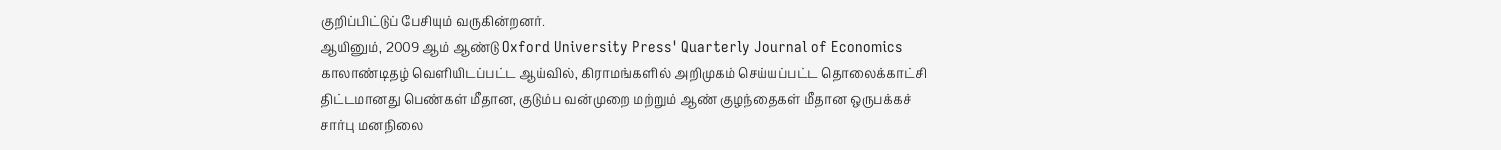குறிப்பிட்டுப் பேசியும் வருகின்றனர்.
ஆயினும், 2009 ஆம் ஆண்டு Oxford University Press' Quarterly Journal of Economics காலாண்டிதழ் வெளியிடப்பட்ட ஆய்வில், கிராமங்களில் அறிமுகம் செய்யப்பட்ட தொலைக்காட்சி திட்டமானது பெண்கள் மீதான, குடும்ப வன்முறை மற்றும் ஆண் குழந்தைகள் மீதான ஒருபக்கச் சார்பு மனநிலை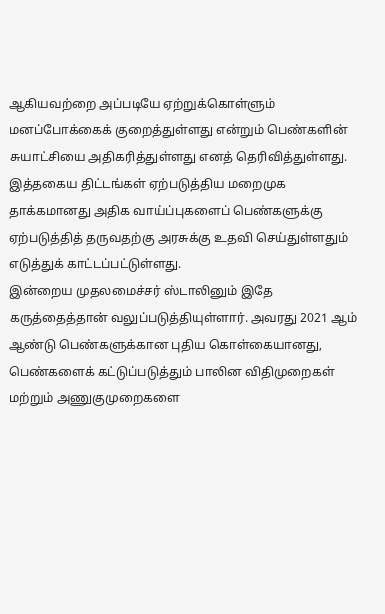ஆகியவற்றை அப்படியே ஏற்றுக்கொள்ளும் மனப்போக்கைக் குறைத்துள்ளது என்றும் பெண்களின் சுயாட்சியை அதிகரித்துள்ளது எனத் தெரிவித்துள்ளது.
இத்தகைய திட்டங்கள் ஏற்படுத்திய மறைமுக தாக்கமானது அதிக வாய்ப்புகளைப் பெண்களுக்கு ஏற்படுத்தித் தருவதற்கு அரசுக்கு உதவி செய்துள்ளதும் எடுத்துக் காட்டப்பட்டுள்ளது.
இன்றைய முதலமைச்சர் ஸ்டாலினும் இதே கருத்தைத்தான் வலுப்படுத்தியுள்ளார். அவரது 2021 ஆம் ஆண்டு பெண்களுக்கான புதிய கொள்கையானது, பெண்களைக் கட்டுப்படுத்தும் பாலின விதிமுறைகள் மற்றும் அணுகுமுறைகளை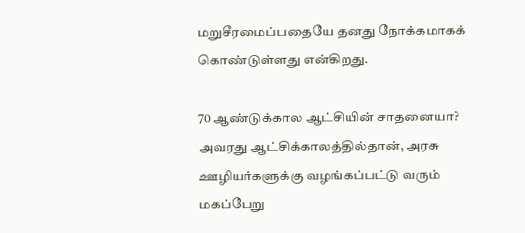மறுசீரமைப்பதையே தனது நோக்கமாகக் கொண்டுள்ளது என்கிறது.

70 ஆண்டுக்கால ஆட்சியின் சாதனையா?
அவரது ஆட்சிக்காலத்தில்தான், அரசு ஊழியர்களுக்கு வழங்கப்பட்டு வரும் மகப்பேறு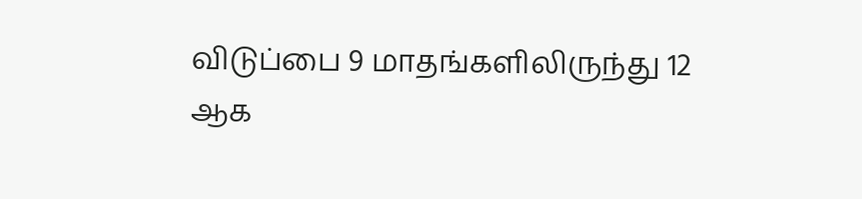விடுப்பை 9 மாதங்களிலிருந்து 12 ஆக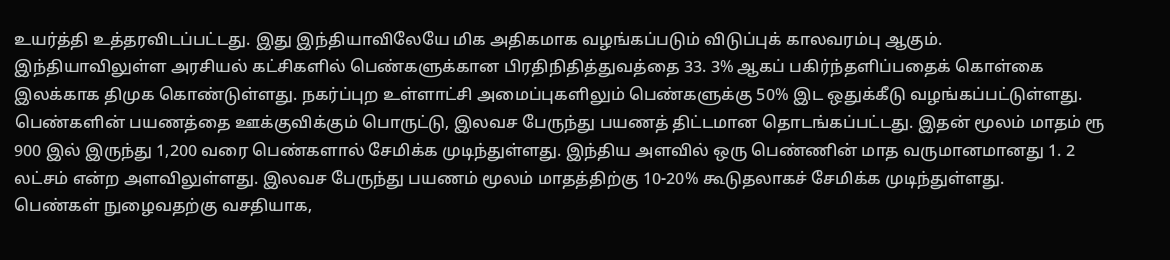உயர்த்தி உத்தரவிடப்பட்டது. இது இந்தியாவிலேயே மிக அதிகமாக வழங்கப்படும் விடுப்புக் காலவரம்பு ஆகும்.
இந்தியாவிலுள்ள அரசியல் கட்சிகளில் பெண்களுக்கான பிரதிநிதித்துவத்தை 33. 3% ஆகப் பகிர்ந்தளிப்பதைக் கொள்கை இலக்காக திமுக கொண்டுள்ளது. நகர்ப்புற உள்ளாட்சி அமைப்புகளிலும் பெண்களுக்கு 50% இட ஒதுக்கீடு வழங்கப்பட்டுள்ளது.
பெண்களின் பயணத்தை ஊக்குவிக்கும் பொருட்டு, இலவச பேருந்து பயணத் திட்டமான தொடங்கப்பட்டது. இதன் மூலம் மாதம் ரூ 900 இல் இருந்து 1,200 வரை பெண்களால் சேமிக்க முடிந்துள்ளது. இந்திய அளவில் ஒரு பெண்ணின் மாத வருமானமானது 1. 2 லட்சம் என்ற அளவிலுள்ளது. இலவச பேருந்து பயணம் மூலம் மாதத்திற்கு 10-20% கூடுதலாகச் சேமிக்க முடிந்துள்ளது.
பெண்கள் நுழைவதற்கு வசதியாக,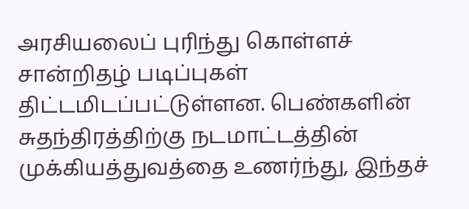அரசியலைப் புரிந்து கொள்ளச் சான்றிதழ் படிப்புகள் திட்டமிடப்பட்டுள்ளன. பெண்களின் சுதந்திரத்திற்கு நடமாட்டத்தின் முக்கியத்துவத்தை உணர்ந்து, இந்தச்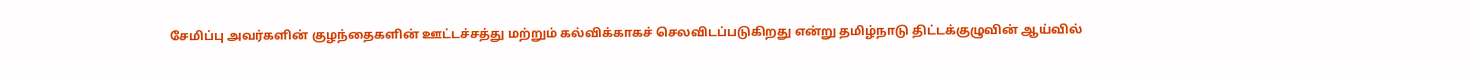சேமிப்பு அவர்களின் குழந்தைகளின் ஊட்டச்சத்து மற்றும் கல்விக்காகச் செலவிடப்படுகிறது என்று தமிழ்நாடு திட்டக்குழுவின் ஆய்வில்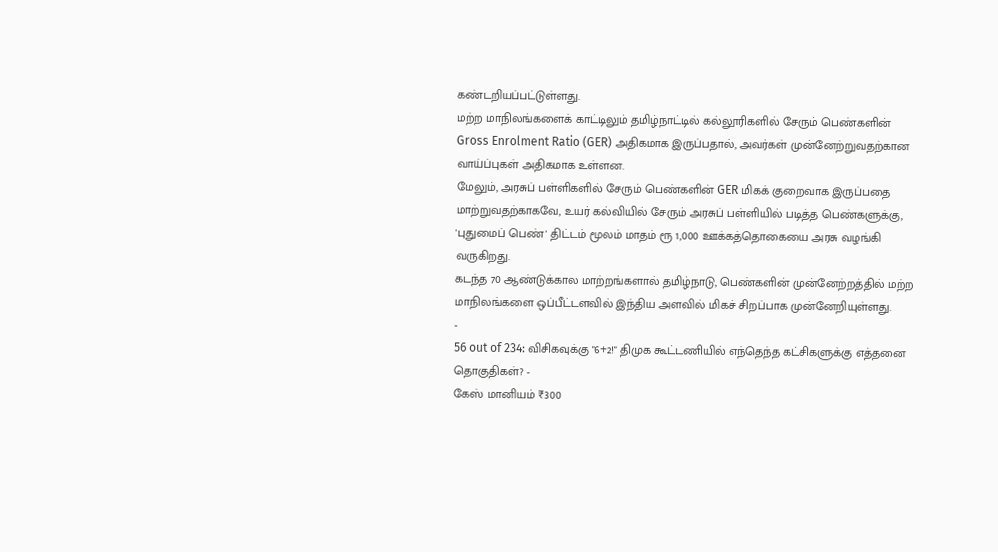கண்டறியப்பட்டுள்ளது.
மற்ற மாநிலங்களைக் காட்டிலும் தமிழ்நாட்டில் கல்லூரிகளில் சேரும் பெண்களின் Gross Enrolment Ratio (GER) அதிகமாக இருப்பதால், அவர்கள் முன்னேற்றுவதற்கான வாய்ப்புகள் அதிகமாக உள்ளன.
மேலும், அரசுப் பள்ளிகளில் சேரும் பெண்களின் GER மிகக் குறைவாக இருப்பதை மாற்றுவதற்காகவே, உயர் கல்வியில் சேரும் அரசுப் பள்ளியில் படித்த பெண்களுக்கு, 'புதுமைப் பெண்' திட்டம் மூலம் மாதம் ரூ 1,000 ஊக்கத்தொகையை அரசு வழங்கி வருகிறது.
கடந்த 70 ஆண்டுக்கால மாற்றங்களால் தமிழ்நாடு, பெண்களின் முன்னேற்றத்தில் மற்ற மாநிலங்களை ஒப்பீட்டளவில் இந்திய அளவில் மிகச் சிறப்பாக முன்னேறியுள்ளது.
-
56 out of 234: விசிகவுக்கு "6+2!" திமுக கூட்டணியில் எந்தெந்த கட்சிகளுக்கு எத்தனை தொகுதிகள்? -
கேஸ் மானியம் ₹300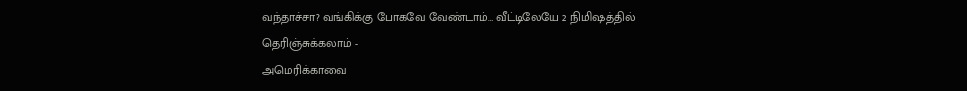வந்தாச்சா? வங்கிக்கு போகவே வேண்டாம்… வீட்டிலேயே 2 நிமிஷத்தில் தெரிஞ்சுக்கலாம் -
அமெரிக்காவை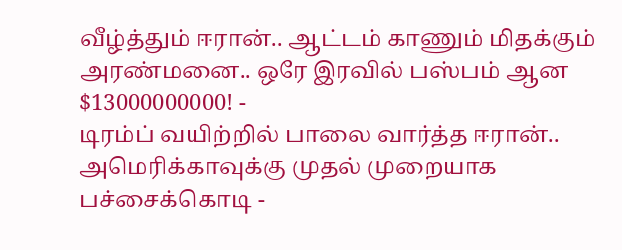வீழ்த்தும் ஈரான்.. ஆட்டம் காணும் மிதக்கும் அரண்மனை.. ஒரே இரவில் பஸ்பம் ஆன $13000000000! -
டிரம்ப் வயிற்றில் பாலை வார்த்த ஈரான்.. அமெரிக்காவுக்கு முதல் முறையாக பச்சைக்கொடி -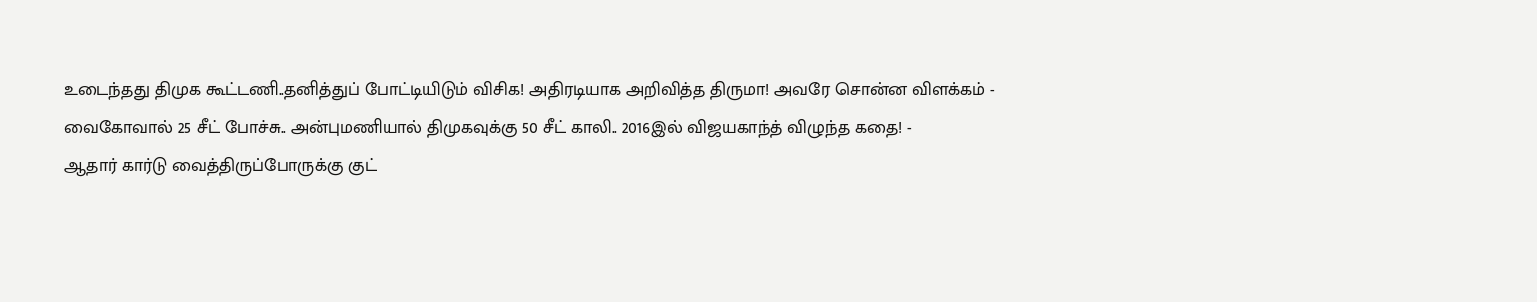உடைந்தது திமுக கூட்டணி..தனித்துப் போட்டியிடும் விசிக! அதிரடியாக அறிவித்த திருமா! அவரே சொன்ன விளக்கம் -
வைகோவால் 25 சீட் போச்சு.. அன்புமணியால் திமுகவுக்கு 50 சீட் காலி.. 2016இல் விஜயகாந்த் விழுந்த கதை! -
ஆதார் கார்டு வைத்திருப்போருக்கு குட்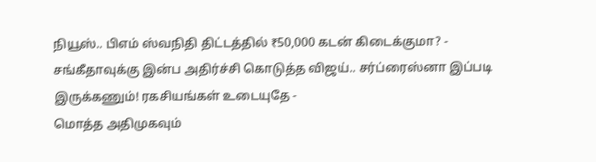நியூஸ்.. பிஎம் ஸ்வநிதி திட்டத்தில் ₹50,000 கடன் கிடைக்குமா? -
சங்கீதாவுக்கு இன்ப அதிர்ச்சி கொடுத்த விஜய்.. சர்ப்ரைஸ்னா இப்படி இருக்கணும்! ரகசியங்கள் உடையுதே -
மொத்த அதிமுகவும்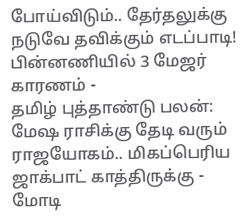போய்விடும்.. தேர்தலுக்கு நடுவே தவிக்கும் எடப்பாடி! பின்னணியில் 3 மேஜர் காரணம் -
தமிழ் புத்தாண்டு பலன்: மேஷ ராசிக்கு தேடி வரும் ராஜயோகம்.. மிகப்பெரிய ஜாக்பாட் காத்திருக்கு -
மோடி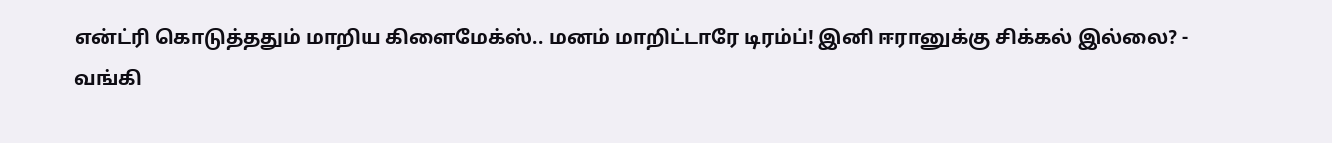என்ட்ரி கொடுத்ததும் மாறிய கிளைமேக்ஸ்.. மனம் மாறிட்டாரே டிரம்ப்! இனி ஈரானுக்கு சிக்கல் இல்லை? -
வங்கி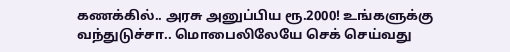கணக்கில்.. அரசு அனுப்பிய ரூ.2000! உங்களுக்கு வந்துடுச்சா.. மொபைலிலேயே செக் செய்வது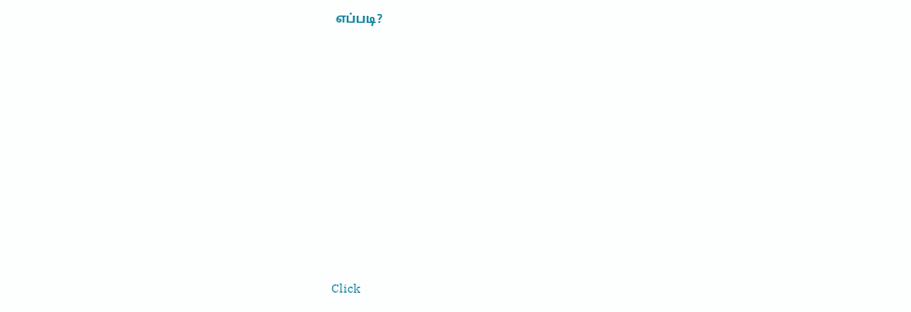எப்படி?












Click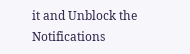it and Unblock the Notifications